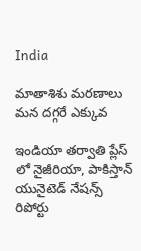India

మాతాశిశు మరణాలు మన దగ్గరే ఎక్కువ

ఇండియా తర్వాతి ప్లేస్ లో నైజీరియా, పాకిస్తాన్ యునైటెడ్ నేషన్స్ రిపోర్టు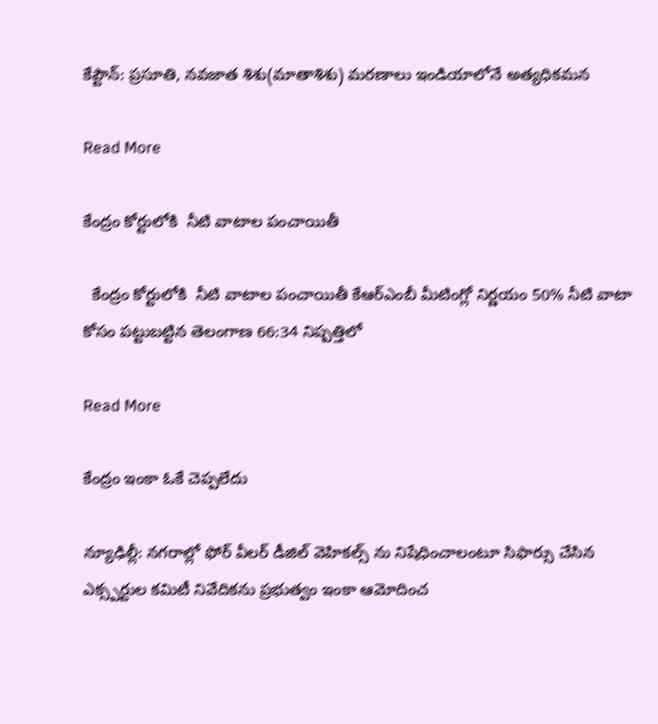కేప్టౌన్: ప్రసూతి, నవజాత శిశు(మాతాశిశు) మరణాలు ఇండియాలోనే అత్యధికమన

Read More

కేంద్రం కోర్టులోకి  నీటి వాటాల పంచాయితీ

  కేంద్రం కోర్టులోకి  నీటి వాటాల పంచాయితీ కేఆర్ఎంబీ మీటింగ్లో నిర్ణయం 50% నీటి వాటా కోసం పట్టుబట్టిన తెలంగాణ 66:34 నిష్పత్తిలో

Read More

కేంద్రం ఇంకా ఓకే చెప్పలేదు

న్యూఢిల్లీ: నగరాల్లో ఫోర్ వీలర్ డీజిల్ వెహికల్స్ ను నిషేధించాలంటూ సిఫార్సు చేసిన ఎక్స్పర్టుల కమిటీ నివేదికను ప్రభుత్వం ఇంకా ఆమోదించ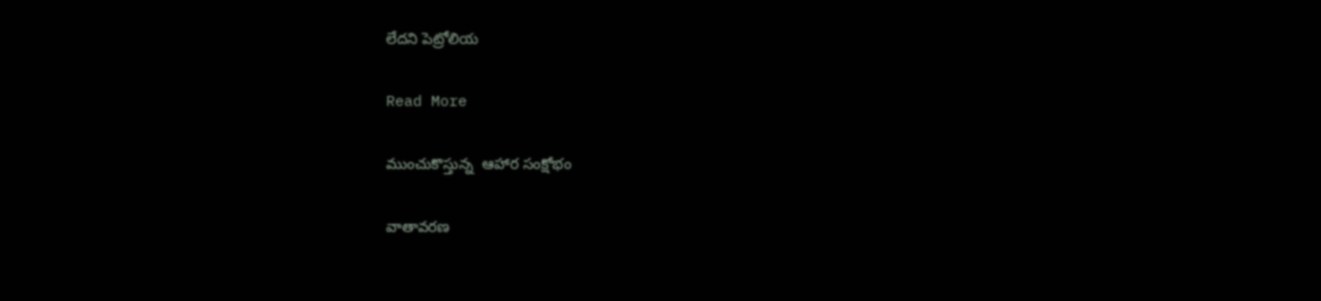లేదని పెట్రోలియ

Read More

ముంచుకొస్తున్న  ఆహార సంక్షోభం

వాతావరణ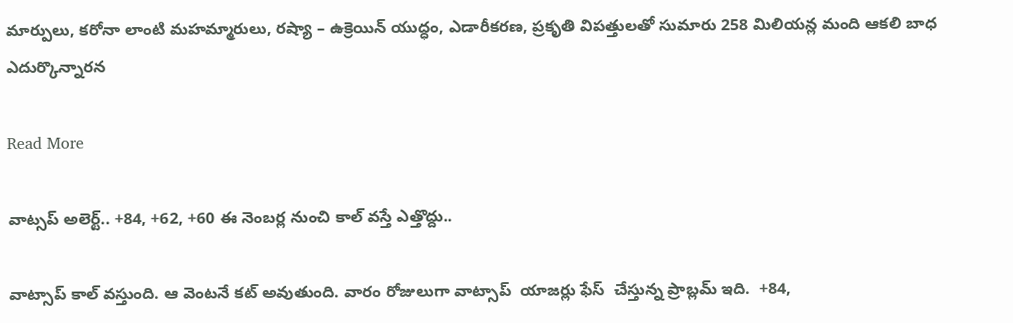మార్పులు, కరోనా లాంటి మహమ్మారులు, రష్యా – ఉక్రెయిన్ యుద్ధం, ఎడారీకరణ, ప్రకృతి విపత్తులతో సుమారు 258 మిలియన్ల మంది ఆకలి బాధ ఎదుర్కొన్నారన

Read More

వాట్సప్ అలెర్ట్.. +84, +62, +60 ఈ నెంబర్ల నుంచి కాల్ వస్తే ఎత్తొద్దు..

వాట్సాప్ కాల్ వస్తుంది. ఆ వెంటనే కట్ అవుతుంది. వారం రోజులుగా వాట్సాప్  యాజర్లు ఫేస్  చేస్తున్న ప్రాబ్లమ్ ఇది.  +84,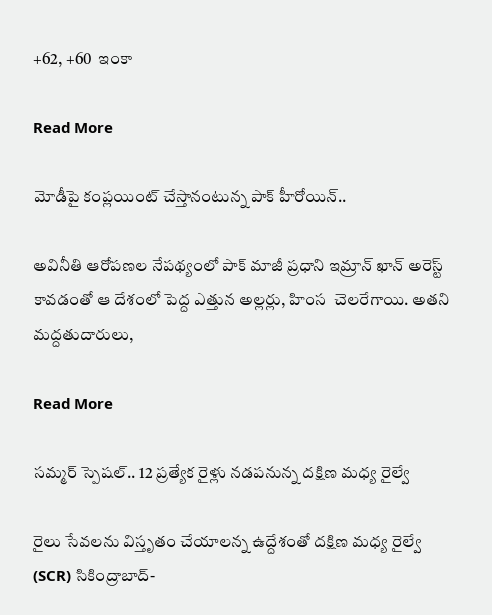+62, +60  ఇంకా

Read More

మోడీపై కంప్లయింట్ చేస్తానంటున్న పాక్ హీరోయిన్..

అవినీతి ఆరోపణల నేపథ్యంలో పాక్ మాజీ ప్రధాని ఇమ్రాన్ ఖాన్ అరెస్ట్ కావడంతో ఆ దేశంలో పెద్ద ఎత్తున అల్లర్లు, హింస  చెలరేగాయి. అతని  మద్దతుదారులు,

Read More

సమ్మర్ స్పెషల్.. 12 ప్రత్యేక రైళ్లు నడపనున్న దక్షిణ మధ్య రైల్వే

రైలు సేవలను విస్తృతం చేయాలన్న ఉద్దేశంతో దక్షిణ మధ్య రైల్వే (SCR) సికింద్రాబాద్-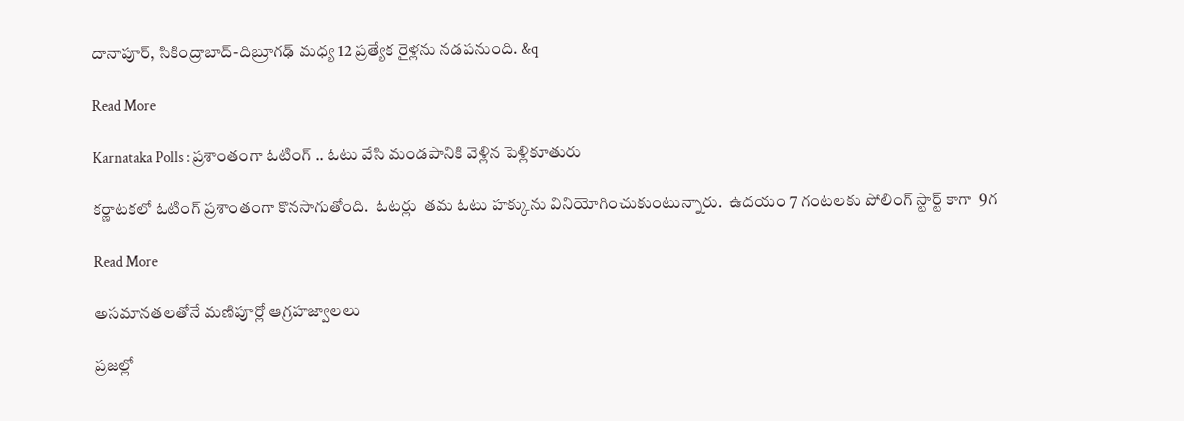దానాపూర్, సికింద్రాబాద్-దిబ్రూగఢ్ మధ్య 12 ప్రత్యేక రైళ్లను నడపనుంది. &q

Read More

Karnataka Polls : ప్రశాంతంగా ఓటింగ్ .. ఓటు వేసి మండపానికి వెళ్లిన పెళ్లికూతురు

కర్ణాటకలో ఓటింగ్ ప్రశాంతంగా కొనసాగుతోంది.  ఓటర్లు  తమ ఓటు హక్కును వినియోగించుకుంటున్నారు.  ఉదయం 7 గంటలకు పోలింగ్ స్టార్ట్ కాగా  9గ

Read More

అసమానతలతోనే మణిపూర్లో ఆగ్రహజ్వాలలు

ప్రజల్లో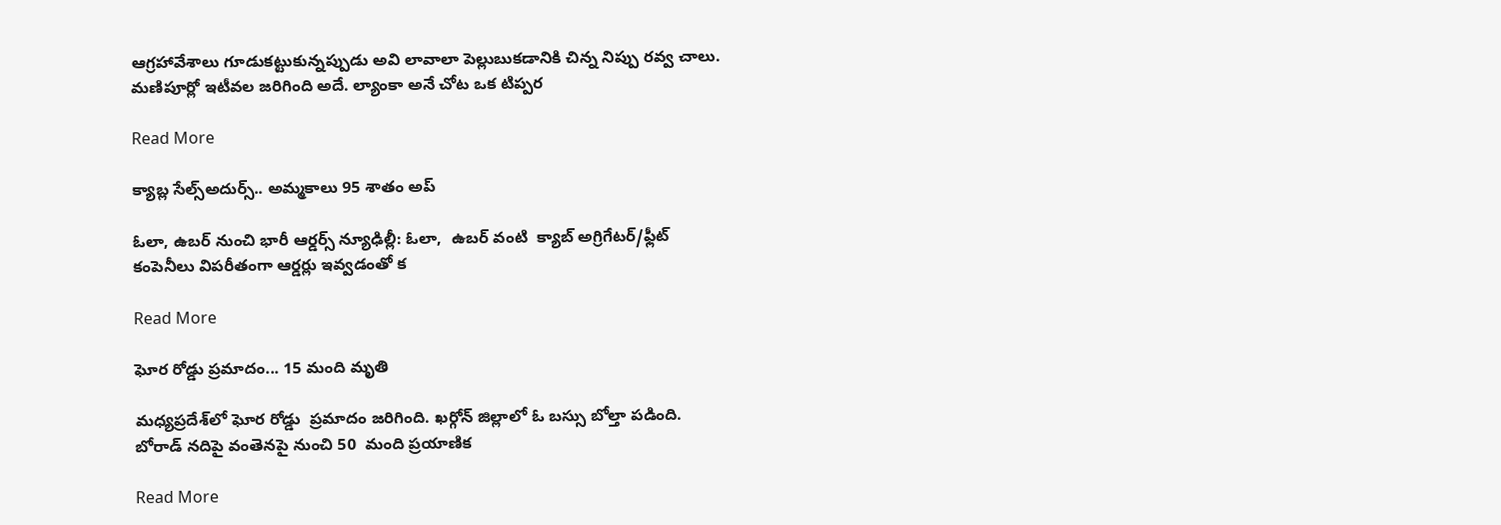ఆగ్రహావేశాలు గూడుకట్టుకున్నప్పుడు అవి లావాలా పెల్లుబుకడానికి చిన్న నిప్పు రవ్వ చాలు. మణిపూర్లో ఇటీవల జరిగింది అదే. ల్యాంకా అనే చోట ఒక టిప్పర

Read More

క్యాబ్ల సేల్స్అదుర్స్.. అమ్మకాలు 95 శాతం అప్

ఓలా, ఉబర్ నుంచి భారీ ఆర్డర్స్ న్యూఢిల్లీ: ఓలా,  ఉబర్ వంటి  క్యాబ్ అగ్రిగేటర్/ఫ్లీట్ కంపెనీలు విపరీతంగా ఆర్డర్లు ఇవ్వడంతో క

Read More

ఘోర రోడ్డు ప్రమాదం... 15 మంది మృతి

మధ్యప్రదేశ్‌లో ఘోర రోడ్డు  ప్రమాదం జరిగింది. ఖర్గోన్ జిల్లాలో ఓ బస్సు బోల్తా పడింది.  బోరాడ్ నదిపై వంతెనపై నుంచి 50  మంది ప్రయాణిక

Read More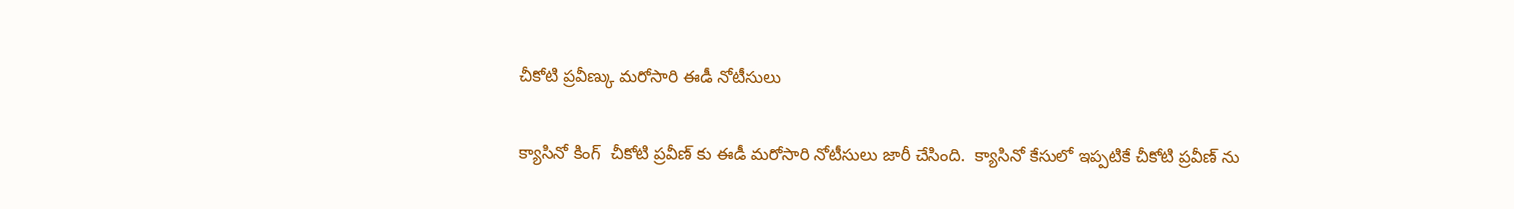చీకోటి ప్రవీణ్కు మరోసారి ఈడీ నోటీసులు

క్యాసినో కింగ్  చీకోటి ప్రవీణ్ కు ఈడీ మరోసారి నోటీసులు జారీ చేసింది.  క్యాసినో కేసులో ఇప్పటికే చీకోటి ప్రవీణ్ ను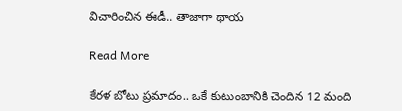విచారించిన ఈడీ.. తాజాగా థాయ

Read More

కేరళ బోటు ప్రమాదం.. ఒకే కుటుంబానికి చెందిన 12 మంది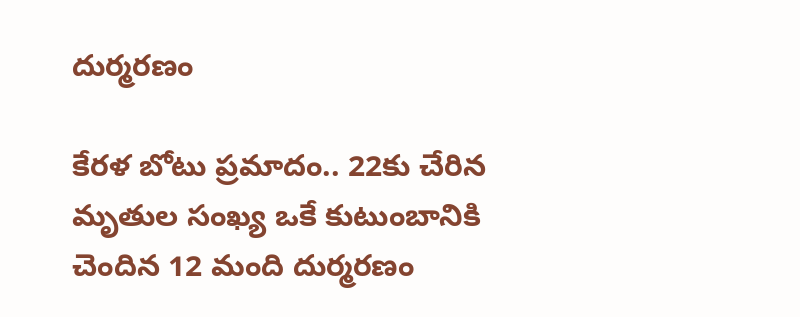దుర్మరణం

కేరళ బోటు ప్రమాదం.. 22కు చేరిన మృతుల సంఖ్య ఒకే కుటుంబానికి చెందిన 12 మంది దుర్మరణం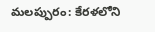మలప్పురం: కేరళలోని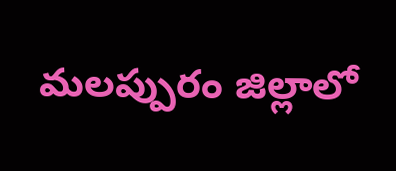మలప్పురం జిల్లాలో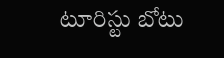టూరిస్టు బోటు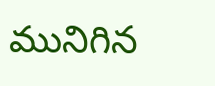మునిగిన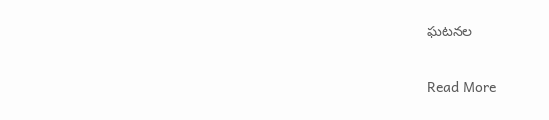ఘటనల

Read More